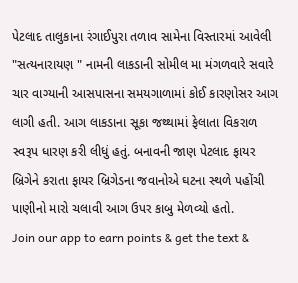પેટલાદ તાલુકાના રંગાઈપુરા તળાવ સામેના વિસ્તારમાં આવેલી "સત્યનારાયણ " નામની લાકડાની સોમીલ મા મંગળવારે સવારે ચાર વાગ્યાની આસપાસના સમયગાળામાં કોઈ કારણોસર આગ લાગી હતી. આગ લાકડાના સૂકા જથ્થામાં ફેલાતા વિકરાળ સ્વરૂપ ધારણ કરી લીધું હતું. બનાવની જાણ પેટલાદ ફાયર બ્રિગેને કરાતા ફાયર બ્રિગેડના જવાનોએ ઘટના સ્થળે પહોંચી પાણીનો મારો ચલાવી આગ ઉપર કાબુ મેળવ્યો હતો.
Join our app to earn points & get the text &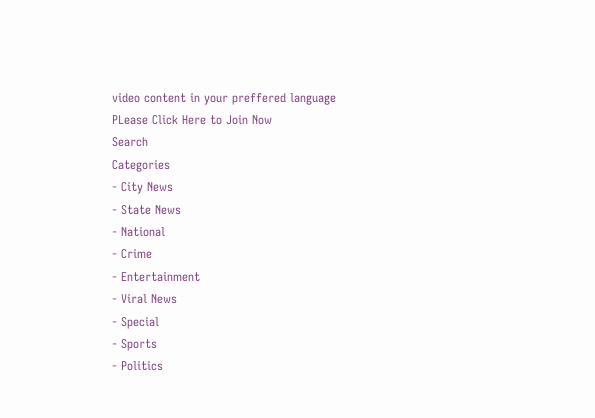video content in your preffered language
PLease Click Here to Join Now
Search
Categories
- City News
- State News
- National
- Crime
- Entertainment
- Viral News
- Special
- Sports
- Politics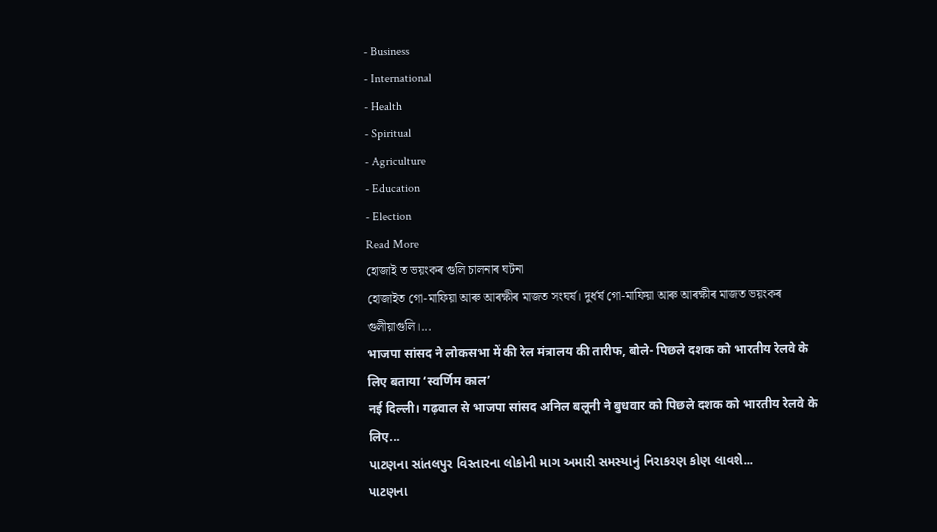- Business
- International
- Health
- Spiritual
- Agriculture
- Education
- Election
Read More
হোজাই ত ভয়ংকৰ গুলি চালনাৰ ঘটনা
হোজাইত গো-মাফিয়া আৰু আৰক্ষীৰ মাজত সংঘৰ্ষ। দুৰ্ধৰ্ষ গো-মাফিয়া আৰু আৰক্ষীৰ মাজত ভয়ংকৰ গুলীয়াগুলি।...
भाजपा सांसद ने लोकसभा में की रेल मंत्रालय की तारीफ, बोले- पिछले दशक को भारतीय रेलवे के लिए बताया ‘स्वर्णिम काल’
नई दिल्ली। गढ़वाल से भाजपा सांसद अनिल बलूनी ने बुधवार को पिछले दशक को भारतीय रेलवे के लिए...
પાટણના સાંતલપુર વિસ્તારના લોકોની માગ અમારી સમસ્યાનું નિરાકરણ કોણ લાવશે...
પાટણના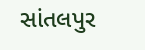સાંતલપુર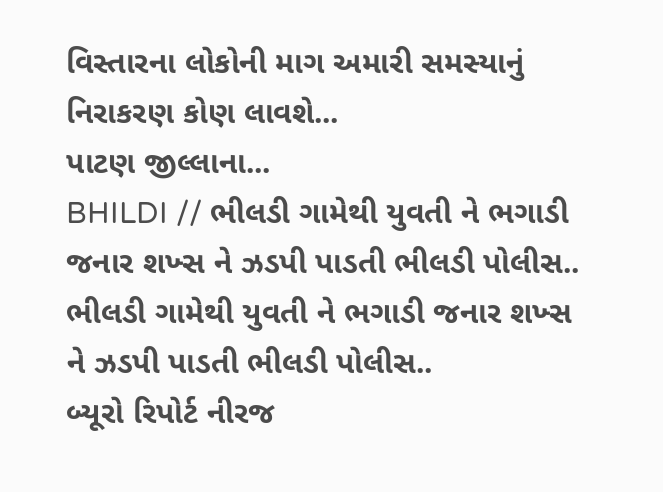વિસ્તારના લોકોની માગ અમારી સમસ્યાનું નિરાકરણ કોણ લાવશે...
પાટણ જીલ્લાના...
BHILDI // ભીલડી ગામેથી યુવતી ને ભગાડી જનાર શખ્સ ને ઝડપી પાડતી ભીલડી પોલીસ..
ભીલડી ગામેથી યુવતી ને ભગાડી જનાર શખ્સ ને ઝડપી પાડતી ભીલડી પોલીસ..
બ્યૂરો રિપોર્ટ નીરજ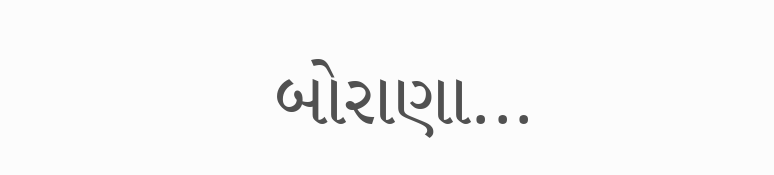બોરાણા...